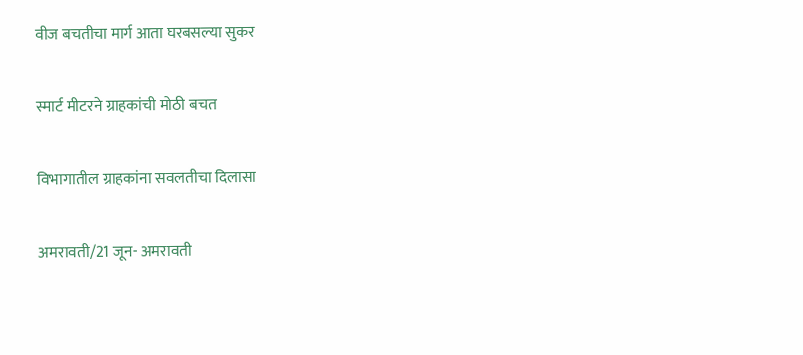वीज बचतीचा मार्ग आता घरबसल्या सुकर

स्मार्ट मीटरने ग्राहकांची मोठी बचत

विभागातील ग्राहकांना सवलतीचा दिलासा

अमरावती/21 जून- अमरावती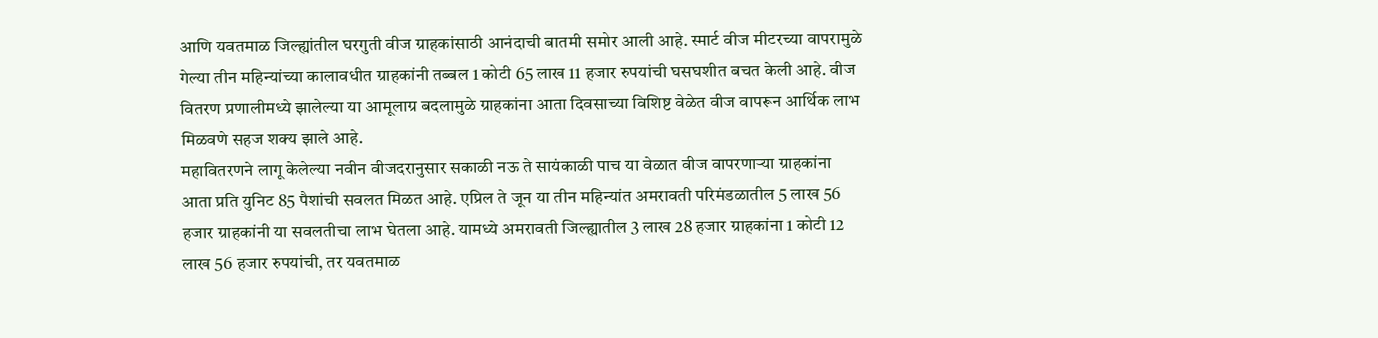आणि यवतमाळ जिल्ह्यांतील घरगुती वीज ग्राहकांसाठी आनंदाची बातमी समोर आली आहे. स्मार्ट वीज मीटरच्या वापरामुळे गेल्या तीन महिन्यांच्या कालावधीत ग्राहकांनी तब्बल 1 कोटी 65 लाख 11 हजार रुपयांची घसघशीत बचत केली आहे. वीज वितरण प्रणालीमध्ये झालेल्या या आमूलाग्र बदलामुळे ग्राहकांना आता दिवसाच्या विशिष्ट वेळेत वीज वापरून आर्थिक लाभ मिळवणे सहज शक्य झाले आहे.
महावितरणने लागू केलेल्या नवीन वीजदरानुसार सकाळी नऊ ते सायंकाळी पाच या वेळात वीज वापरणार्‍या ग्राहकांना आता प्रति युनिट 85 पैशांची सवलत मिळत आहे. एप्रिल ते जून या तीन महिन्यांत अमरावती परिमंडळातील 5 लाख 56 हजार ग्राहकांनी या सवलतीचा लाभ घेतला आहे. यामध्ये अमरावती जिल्ह्यातील 3 लाख 28 हजार ग्राहकांना 1 कोटी 12 लाख 56 हजार रुपयांची, तर यवतमाळ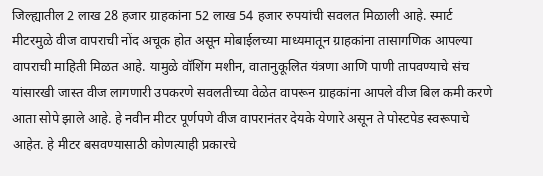जिल्ह्यातील 2 लाख 28 हजार ग्राहकांना 52 लाख 54 हजार रुपयांची सवलत मिळाली आहे. स्मार्ट मीटरमुळे वीज वापराची नोंद अचूक होत असून मोबाईलच्या माध्यमातून ग्राहकांना तासागणिक आपल्या वापराची माहिती मिळत आहे. यामुळे वॉशिंग मशीन, वातानुकूलित यंत्रणा आणि पाणी तापवण्याचे संच यांसारखी जास्त वीज लागणारी उपकरणे सवलतीच्या वेळेत वापरून ग्राहकांना आपले वीज बिल कमी करणे आता सोपे झाले आहे. हे नवीन मीटर पूर्णपणे वीज वापरानंतर देयके येणारे असून ते पोस्टपेड स्वरूपाचे आहेत. हे मीटर बसवण्यासाठी कोणत्याही प्रकारचे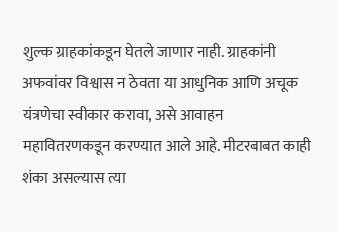शुल्क ग्राहकांकडून घेतले जाणार नाही. ग्राहकांनी अफवांवर विश्वास न ठेवता या आधुनिक आणि अचूक यंत्रणेचा स्वीकार करावा, असे आवाहन महावितरणकडून करण्यात आले आहे. मीटरबाबत काही शंका असल्यास त्या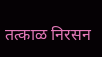तत्काळ निरसन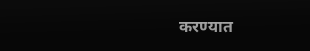करण्यात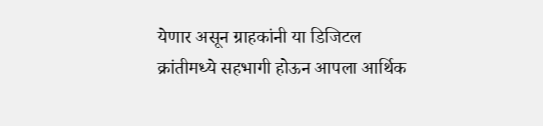येणार असून ग्राहकांनी या डिजिटल क्रांतीमध्ये सहभागी होऊन आपला आर्थिक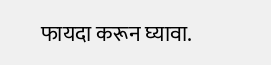फायदा करून घ्यावा.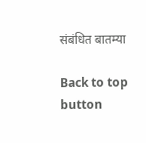संबंधित बातम्या

Back to top button